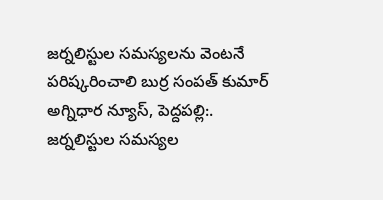జర్నలిస్టుల సమస్యలను వెంటనే పరిష్కరించాలి బుర్ర సంపత్ కుమార్
అగ్నిధార న్యూస్, పెద్దపల్లి:. జర్నలిస్టుల సమస్యల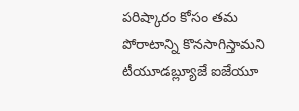పరిష్కారం కోసం తమ పోరాటాన్ని కొనసాగిస్తామని టీయూడబ్ల్యూజే ఐజేయూ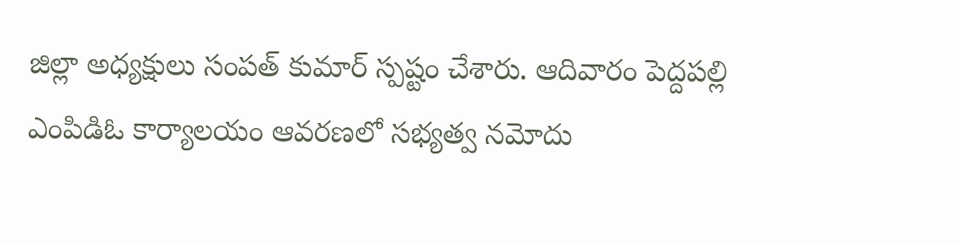జిల్లా అధ్యక్షులు సంపత్ కుమార్ స్పష్టం చేశారు. ఆదివారం పెద్దపల్లి ఎంపిడిఓ కార్యాలయం ఆవరణలో సభ్యత్వ నమోదు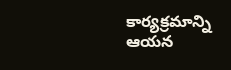కార్యక్రమాన్ని ఆయన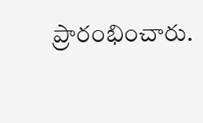ప్రారంభించారు.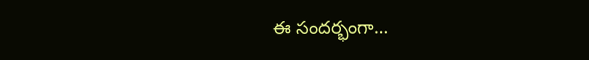ఈ సందర్భంగా…